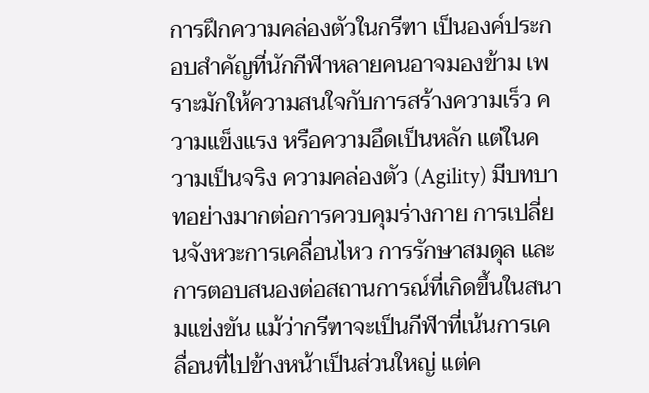การฝึกความคล่องตัวในกรีฑา เป็นองค์ประกอบสำคัญที่นักกีฬาหลายคนอาจมองข้าม เพราะมักให้ความสนใจกับการสร้างความเร็ว ความแข็งแรง หรือความอึดเป็นหลัก แต่ในความเป็นจริง ความคล่องตัว (Agility) มีบทบาทอย่างมากต่อการควบคุมร่างกาย การเปลี่ยนจังหวะการเคลื่อนไหว การรักษาสมดุล และการตอบสนองต่อสถานการณ์ที่เกิดขึ้นในสนามแข่งขัน แม้ว่ากรีฑาจะเป็นกีฬาที่เน้นการเคลื่อนที่ไปข้างหน้าเป็นส่วนใหญ่ แต่ค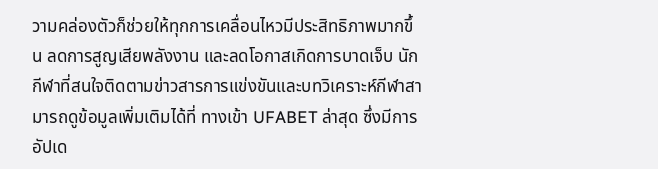วามคล่องตัวก็ช่วยให้ทุกการเคลื่อนไหวมีประสิทธิภาพมากขึ้น ลดการสูญเสียพลังงาน และลดโอกาสเกิดการบาดเจ็บ นักกีฬาที่สนใจติดตามข่าวสารการแข่งขันและบทวิเคราะห์กีฬาสามารถดูข้อมูลเพิ่มเติมได้ที่ ทางเข้า UFABET ล่าสุด ซึ่งมีการอัปเด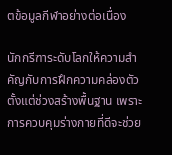ตข้อมูลกีฬาอย่างต่อเนื่อง

นักกรีฑาระดับโลกให้ความสำคัญกับการฝึกความคล่องตัวตั้งแต่ช่วงสร้างพื้นฐาน เพราะการควบคุมร่างกายที่ดีจะช่วย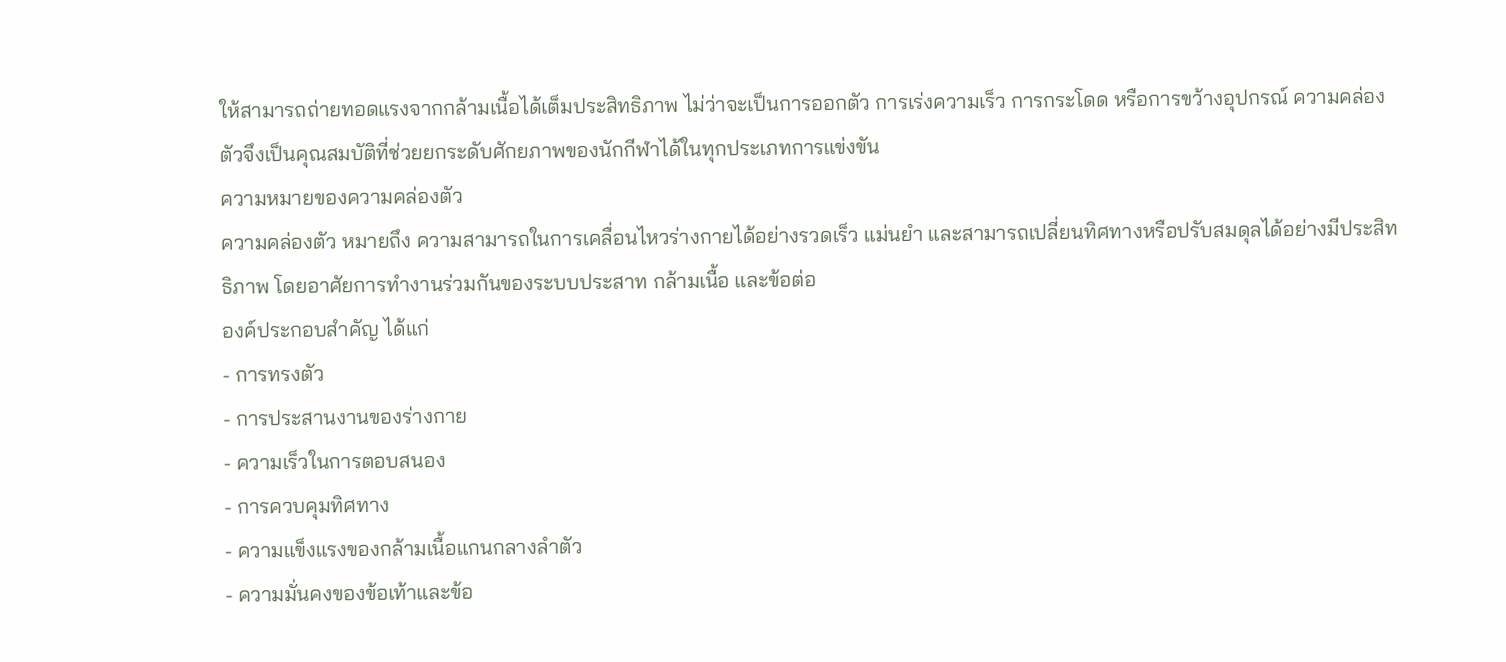ให้สามารถถ่ายทอดแรงจากกล้ามเนื้อได้เต็มประสิทธิภาพ ไม่ว่าจะเป็นการออกตัว การเร่งความเร็ว การกระโดด หรือการขว้างอุปกรณ์ ความคล่องตัวจึงเป็นคุณสมบัติที่ช่วยยกระดับศักยภาพของนักกีฬาได้ในทุกประเภทการแข่งขัน
ความหมายของความคล่องตัว
ความคล่องตัว หมายถึง ความสามารถในการเคลื่อนไหวร่างกายได้อย่างรวดเร็ว แม่นยำ และสามารถเปลี่ยนทิศทางหรือปรับสมดุลได้อย่างมีประสิทธิภาพ โดยอาศัยการทำงานร่วมกันของระบบประสาท กล้ามเนื้อ และข้อต่อ
องค์ประกอบสำคัญ ได้แก่
- การทรงตัว
- การประสานงานของร่างกาย
- ความเร็วในการตอบสนอง
- การควบคุมทิศทาง
- ความแข็งแรงของกล้ามเนื้อแกนกลางลำตัว
- ความมั่นคงของข้อเท้าและข้อ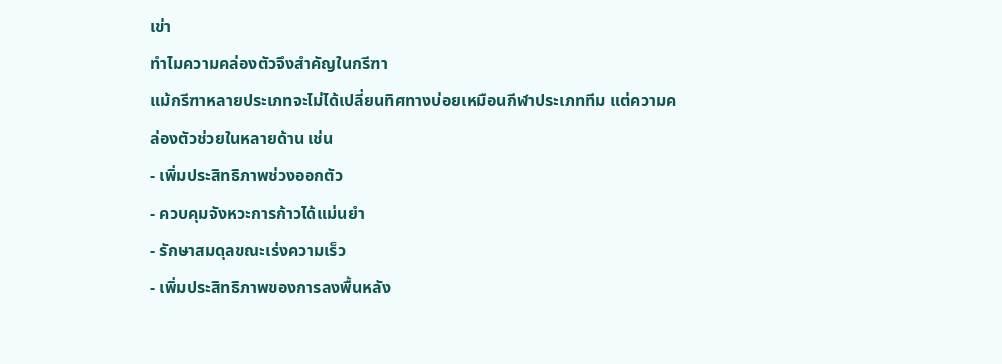เข่า
ทำไมความคล่องตัวจึงสำคัญในกรีฑา
แม้กรีฑาหลายประเภทจะไม่ได้เปลี่ยนทิศทางบ่อยเหมือนกีฬาประเภททีม แต่ความคล่องตัวช่วยในหลายด้าน เช่น
- เพิ่มประสิทธิภาพช่วงออกตัว
- ควบคุมจังหวะการก้าวได้แม่นยำ
- รักษาสมดุลขณะเร่งความเร็ว
- เพิ่มประสิทธิภาพของการลงพื้นหลัง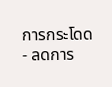การกระโดด
- ลดการ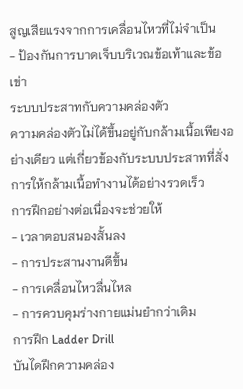สูญเสียแรงจากการเคลื่อนไหวที่ไม่จำเป็น
- ป้องกันการบาดเจ็บบริเวณข้อเท้าและข้อเข่า
ระบบประสาทกับความคล่องตัว
ความคล่องตัวไม่ได้ขึ้นอยู่กับกล้ามเนื้อเพียงอย่างเดียว แต่เกี่ยวข้องกับระบบประสาทที่สั่งการให้กล้ามเนื้อทำงานได้อย่างรวดเร็ว
การฝึกอย่างต่อเนื่องจะช่วยให้
- เวลาตอบสนองสั้นลง
- การประสานงานดีขึ้น
- การเคลื่อนไหวลื่นไหล
- การควบคุมร่างกายแม่นยำกว่าเดิม
การฝึก Ladder Drill
บันไดฝึกความคล่อง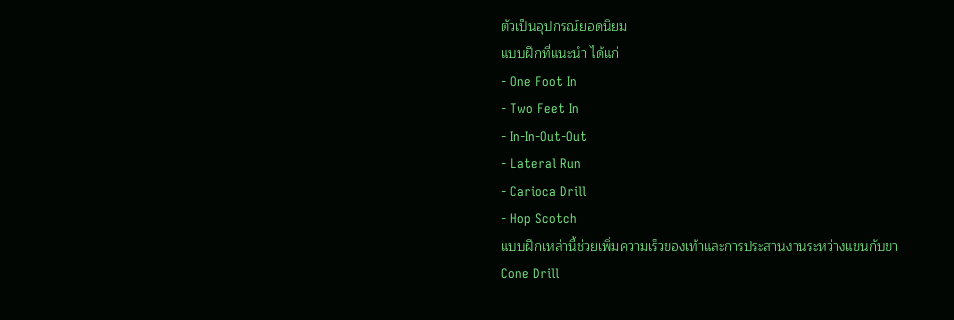ตัวเป็นอุปกรณ์ยอดนิยม
แบบฝึกที่แนะนำ ได้แก่
- One Foot In
- Two Feet In
- In-In-Out-Out
- Lateral Run
- Carioca Drill
- Hop Scotch
แบบฝึกเหล่านี้ช่วยเพิ่มความเร็วของเท้าและการประสานงานระหว่างแขนกับขา
Cone Drill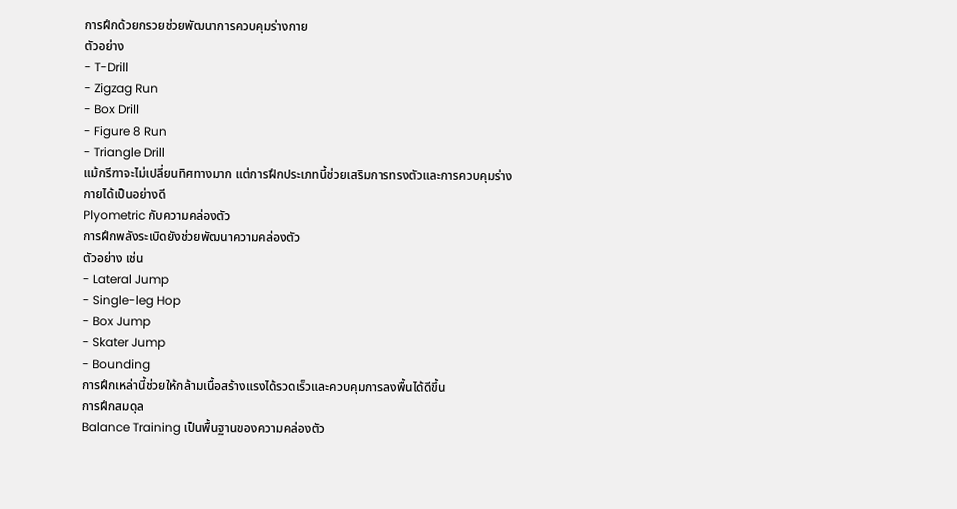การฝึกด้วยกรวยช่วยพัฒนาการควบคุมร่างกาย
ตัวอย่าง
- T-Drill
- Zigzag Run
- Box Drill
- Figure 8 Run
- Triangle Drill
แม้กรีฑาจะไม่เปลี่ยนทิศทางมาก แต่การฝึกประเภทนี้ช่วยเสริมการทรงตัวและการควบคุมร่างกายได้เป็นอย่างดี
Plyometric กับความคล่องตัว
การฝึกพลังระเบิดยังช่วยพัฒนาความคล่องตัว
ตัวอย่าง เช่น
- Lateral Jump
- Single-leg Hop
- Box Jump
- Skater Jump
- Bounding
การฝึกเหล่านี้ช่วยให้กล้ามเนื้อสร้างแรงได้รวดเร็วและควบคุมการลงพื้นได้ดีขึ้น
การฝึกสมดุล
Balance Training เป็นพื้นฐานของความคล่องตัว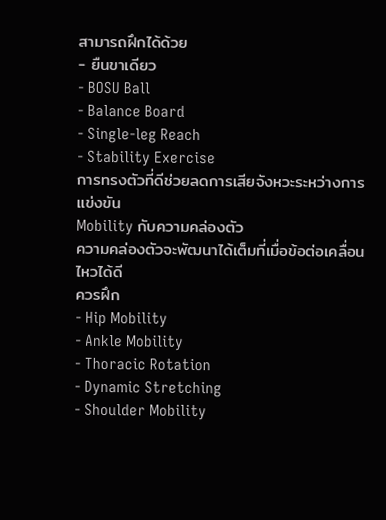สามารถฝึกได้ด้วย
- ยืนขาเดียว
- BOSU Ball
- Balance Board
- Single-leg Reach
- Stability Exercise
การทรงตัวที่ดีช่วยลดการเสียจังหวะระหว่างการแข่งขัน
Mobility กับความคล่องตัว
ความคล่องตัวจะพัฒนาได้เต็มที่เมื่อข้อต่อเคลื่อนไหวได้ดี
ควรฝึก
- Hip Mobility
- Ankle Mobility
- Thoracic Rotation
- Dynamic Stretching
- Shoulder Mobility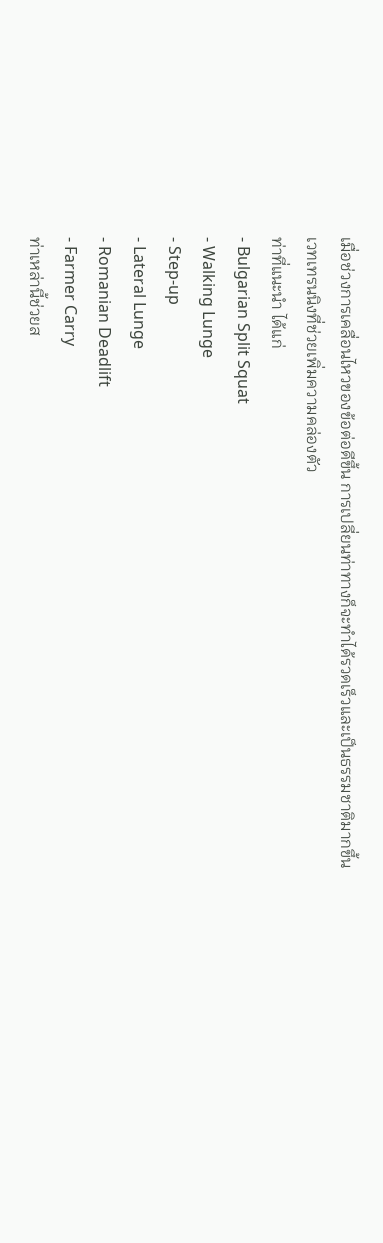เมื่อช่วงการเคลื่อนไหวของข้อต่อดีขึ้น การเปลี่ยนท่าทางก็จะทำได้รวดเร็วและเป็นธรรมชาติมากขึ้น
เวทเทรนนิงที่ช่วยเพิ่มความคล่องตัว
ท่าที่แนะนำ ได้แก่
- Bulgarian Split Squat
- Walking Lunge
- Step-up
- Lateral Lunge
- Romanian Deadlift
- Farmer Carry
ท่าเหล่านี้ช่วยส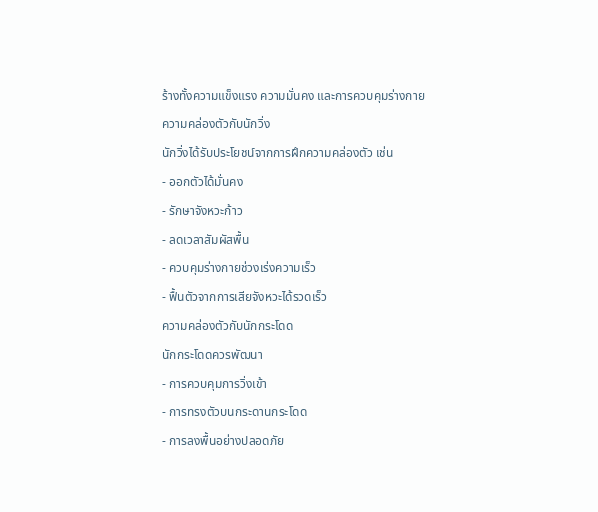ร้างทั้งความแข็งแรง ความมั่นคง และการควบคุมร่างกาย
ความคล่องตัวกับนักวิ่ง
นักวิ่งได้รับประโยชน์จากการฝึกความคล่องตัว เช่น
- ออกตัวได้มั่นคง
- รักษาจังหวะก้าว
- ลดเวลาสัมผัสพื้น
- ควบคุมร่างกายช่วงเร่งความเร็ว
- ฟื้นตัวจากการเสียจังหวะได้รวดเร็ว
ความคล่องตัวกับนักกระโดด
นักกระโดดควรพัฒนา
- การควบคุมการวิ่งเข้า
- การทรงตัวบนกระดานกระโดด
- การลงพื้นอย่างปลอดภัย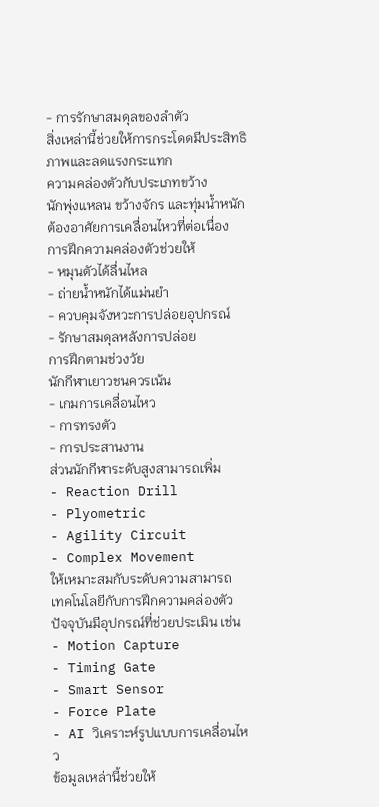- การรักษาสมดุลของลำตัว
สิ่งเหล่านี้ช่วยให้การกระโดดมีประสิทธิภาพและลดแรงกระแทก
ความคล่องตัวกับประเภทขว้าง
นักพุ่งแหลน ขว้างจักร และทุ่มน้ำหนักต้องอาศัยการเคลื่อนไหวที่ต่อเนื่อง
การฝึกความคล่องตัวช่วยให้
- หมุนตัวได้ลื่นไหล
- ถ่ายน้ำหนักได้แม่นยำ
- ควบคุมจังหวะการปล่อยอุปกรณ์
- รักษาสมดุลหลังการปล่อย
การฝึกตามช่วงวัย
นักกีฬาเยาวชนควรเน้น
- เกมการเคลื่อนไหว
- การทรงตัว
- การประสานงาน
ส่วนนักกีฬาระดับสูงสามารถเพิ่ม
- Reaction Drill
- Plyometric
- Agility Circuit
- Complex Movement
ให้เหมาะสมกับระดับความสามารถ
เทคโนโลยีกับการฝึกความคล่องตัว
ปัจจุบันมีอุปกรณ์ที่ช่วยประเมิน เช่น
- Motion Capture
- Timing Gate
- Smart Sensor
- Force Plate
- AI วิเคราะห์รูปแบบการเคลื่อนไหว
ข้อมูลเหล่านี้ช่วยให้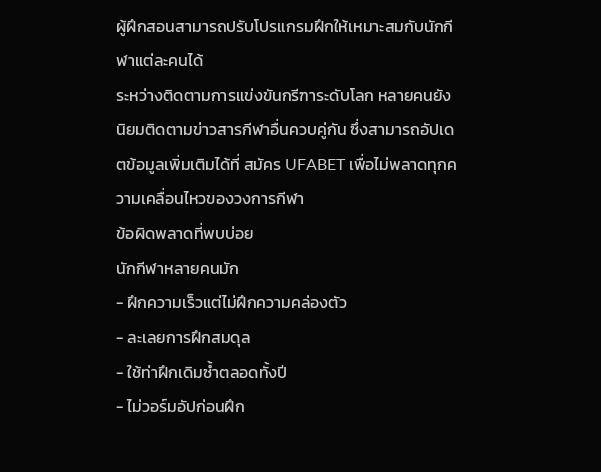ผู้ฝึกสอนสามารถปรับโปรแกรมฝึกให้เหมาะสมกับนักกีฬาแต่ละคนได้
ระหว่างติดตามการแข่งขันกรีฑาระดับโลก หลายคนยังนิยมติดตามข่าวสารกีฬาอื่นควบคู่กัน ซึ่งสามารถอัปเดตข้อมูลเพิ่มเติมได้ที่ สมัคร UFABET เพื่อไม่พลาดทุกความเคลื่อนไหวของวงการกีฬา
ข้อผิดพลาดที่พบบ่อย
นักกีฬาหลายคนมัก
- ฝึกความเร็วแต่ไม่ฝึกความคล่องตัว
- ละเลยการฝึกสมดุล
- ใช้ท่าฝึกเดิมซ้ำตลอดทั้งปี
- ไม่วอร์มอัปก่อนฝึก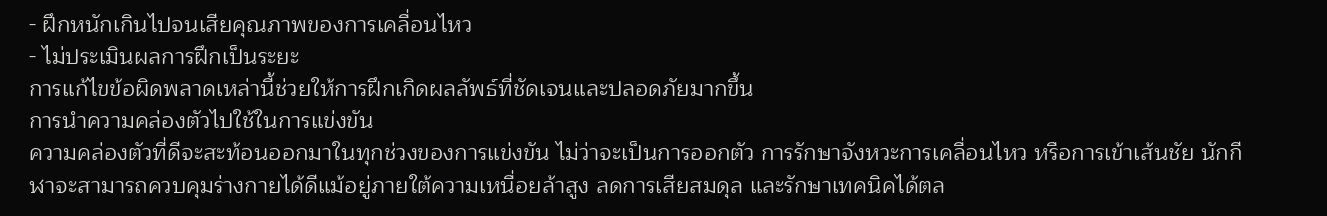- ฝึกหนักเกินไปจนเสียคุณภาพของการเคลื่อนไหว
- ไม่ประเมินผลการฝึกเป็นระยะ
การแก้ไขข้อผิดพลาดเหล่านี้ช่วยให้การฝึกเกิดผลลัพธ์ที่ชัดเจนและปลอดภัยมากขึ้น
การนำความคล่องตัวไปใช้ในการแข่งขัน
ความคล่องตัวที่ดีจะสะท้อนออกมาในทุกช่วงของการแข่งขัน ไม่ว่าจะเป็นการออกตัว การรักษาจังหวะการเคลื่อนไหว หรือการเข้าเส้นชัย นักกีฬาจะสามารถควบคุมร่างกายได้ดีแม้อยู่ภายใต้ความเหนื่อยล้าสูง ลดการเสียสมดุล และรักษาเทคนิคได้ตล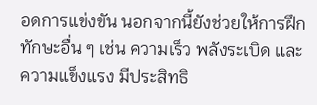อดการแข่งขัน นอกจากนี้ยังช่วยให้การฝึกทักษะอื่น ๆ เช่น ความเร็ว พลังระเบิด และความแข็งแรง มีประสิทธิ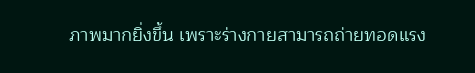ภาพมากยิ่งขึ้น เพราะร่างกายสามารถถ่ายทอดแรง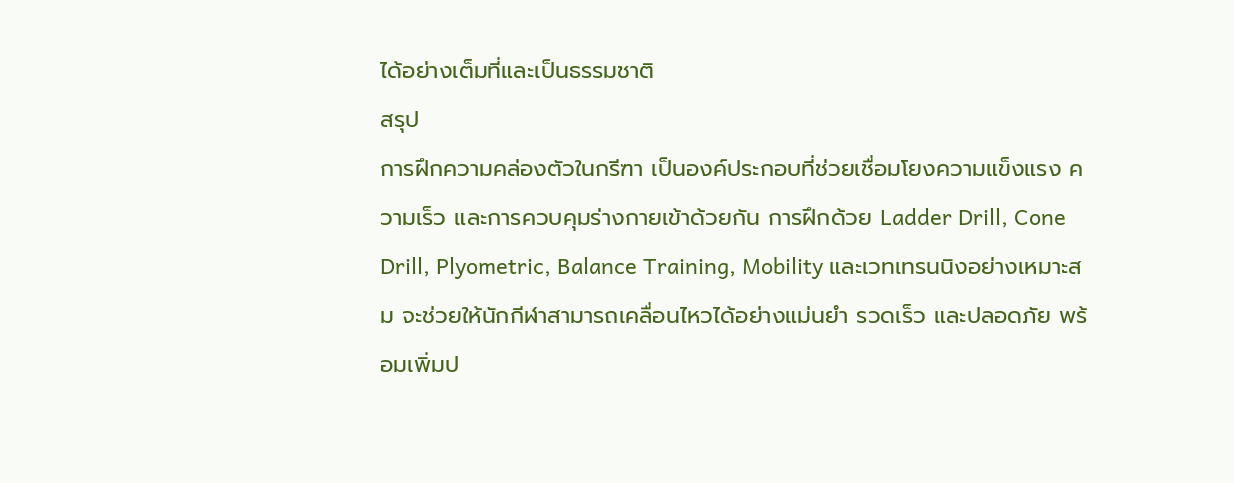ได้อย่างเต็มที่และเป็นธรรมชาติ
สรุป
การฝึกความคล่องตัวในกรีฑา เป็นองค์ประกอบที่ช่วยเชื่อมโยงความแข็งแรง ความเร็ว และการควบคุมร่างกายเข้าด้วยกัน การฝึกด้วย Ladder Drill, Cone Drill, Plyometric, Balance Training, Mobility และเวทเทรนนิงอย่างเหมาะสม จะช่วยให้นักกีฬาสามารถเคลื่อนไหวได้อย่างแม่นยำ รวดเร็ว และปลอดภัย พร้อมเพิ่มป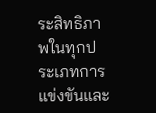ระสิทธิภาพในทุกประเภทการแข่งขันและ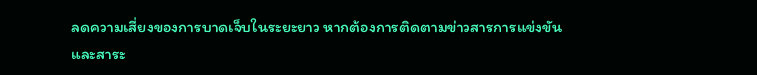ลดความเสี่ยงของการบาดเจ็บในระยะยาว หากต้องการติดตามข่าวสารการแข่งขันและสาระ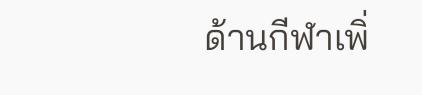ด้านกีฬาเพิ่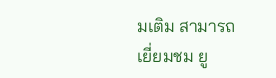มเติม สามารถเยี่ยมชม ยู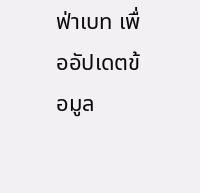ฟ่าเบท เพื่ออัปเดตข้อมูล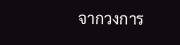จากวงการ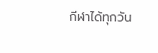กีฬาได้ทุกวัน